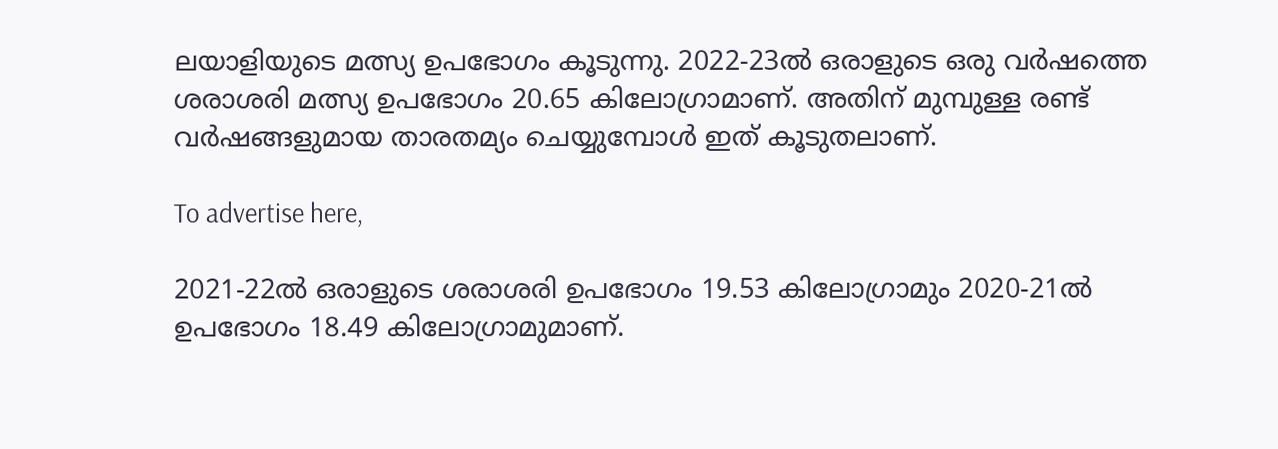ലയാളിയുടെ മത്സ്യ ഉപഭോഗം കൂടുന്നു. 2022-23ല്‍ ഒരാളുടെ ഒരു വര്‍ഷത്തെ ശരാശരി മത്സ്യ ഉപഭോഗം 20.65 കിലോഗ്രാമാണ്. അതിന് മുമ്പുള്ള രണ്ട് വര്‍ഷങ്ങളുമായ താരതമ്യം ചെയ്യുമ്പോള്‍ ഇത് കൂടുതലാണ്.

To advertise here,

2021-22ല്‍ ഒരാളുടെ ശരാശരി ഉപഭോഗം 19.53 കിലോഗ്രാമും 2020-21ല്‍ ഉപഭോഗം 18.49 കിലോഗ്രാമുമാണ്.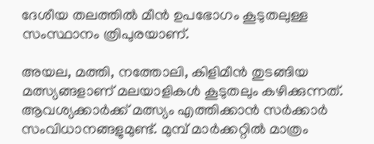ദേശീയ തലത്തില്‍ മീന്‍ ഉപഭോഗം കൂടുതലുള്ള സംസ്ഥാനം ത്രിപുരയാണ്.

അയല, മത്തി, നത്തോലി, കിളിമീന്‍ തുടങ്ങിയ മത്സ്യങ്ങളാണ് മലയാളികള്‍ കൂടുതലും കഴിക്കുന്നത്. ആവശ്യക്കാര്‍ക്ക് മത്സ്യം എത്തിക്കാന്‍ സര്‍ക്കാര്‍ സംവിധാനങ്ങളുമുണ്ട്. മുമ്പ് മാര്‍ക്കറ്റില്‍ മാത്രം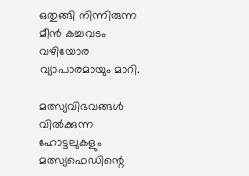ഒതുങ്ങി നിന്നിരുന്ന മീന്‍ കച്ചവടം വഴിയോര വ്യാപാരമായും മാറി.

മത്സ്യവിഭവങ്ങള്‍ വില്‍ക്കുന്ന ഹോട്ടലുകളും മത്സ്യഫെഡിന്റെ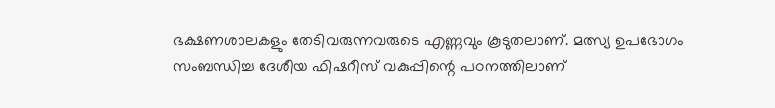ഭക്ഷണശാലകളും തേടിവരുന്നവരുടെ എണ്ണവും കൂടുതലാണ്. മത്സ്യ ഉപഭോഗം സംബന്ധിച്ച ദേശീയ ഫിഷറീസ് വകുപ്പിന്റെ പഠനത്തിലാണ്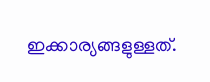ഇക്കാര്യങ്ങളുള്ളത്.